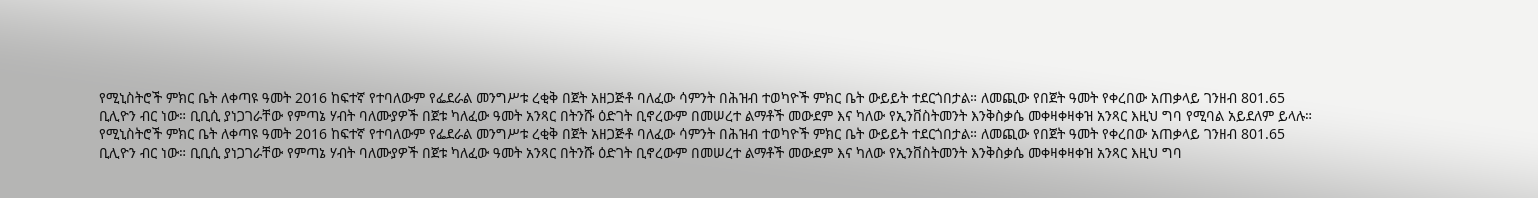የሚኒስትሮች ምክር ቤት ለቀጣዩ ዓመት 2016 ከፍተኛ የተባለውም የፌደራል መንግሥቱ ረቂቅ በጀት አዘጋጅቶ ባለፈው ሳምንት በሕዝብ ተወካዮች ምክር ቤት ውይይት ተደርጎበታል። ለመጪው የበጀት ዓመት የቀረበው አጠቃላይ ገንዘብ 801.65 ቢሊዮን ብር ነው። ቢቢሲ ያነጋገራቸው የምጣኔ ሃብት ባለሙያዎች በጀቱ ካለፈው ዓመት አንጻር በትንሹ ዕድገት ቢኖረውም በመሠረተ ልማቶች መውደም እና ካለው የኢንቨስትመንት እንቅስቃሴ መቀዛቀዛቀዝ አንጻር እዚህ ግባ የሚባል አይደለም ይላሉ።
የሚኒስትሮች ምክር ቤት ለቀጣዩ ዓመት 2016 ከፍተኛ የተባለውም የፌደራል መንግሥቱ ረቂቅ በጀት አዘጋጅቶ ባለፈው ሳምንት በሕዝብ ተወካዮች ምክር ቤት ውይይት ተደርጎበታል። ለመጪው የበጀት ዓመት የቀረበው አጠቃላይ ገንዘብ 801.65 ቢሊዮን ብር ነው። ቢቢሲ ያነጋገራቸው የምጣኔ ሃብት ባለሙያዎች በጀቱ ካለፈው ዓመት አንጻር በትንሹ ዕድገት ቢኖረውም በመሠረተ ልማቶች መውደም እና ካለው የኢንቨስትመንት እንቅስቃሴ መቀዛቀዛቀዝ አንጻር እዚህ ግባ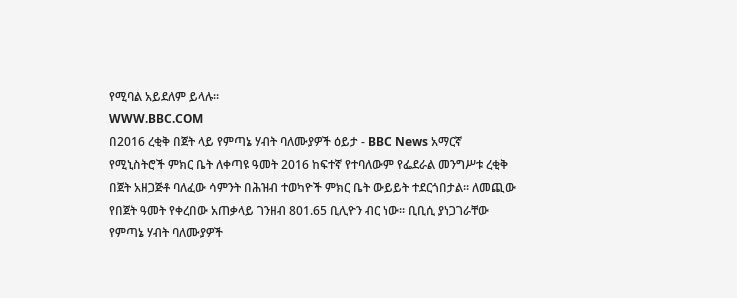የሚባል አይደለም ይላሉ።
WWW.BBC.COM
በ2016 ረቂቅ በጀት ላይ የምጣኔ ሃብት ባለሙያዎች ዕይታ - BBC News አማርኛ
የሚኒስትሮች ምክር ቤት ለቀጣዩ ዓመት 2016 ከፍተኛ የተባለውም የፌደራል መንግሥቱ ረቂቅ በጀት አዘጋጅቶ ባለፈው ሳምንት በሕዝብ ተወካዮች ምክር ቤት ውይይት ተደርጎበታል። ለመጪው የበጀት ዓመት የቀረበው አጠቃላይ ገንዘብ 801.65 ቢሊዮን ብር ነው። ቢቢሲ ያነጋገራቸው የምጣኔ ሃብት ባለሙያዎች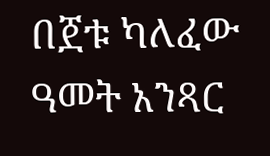በጀቱ ካለፈው ዓመት አንጻር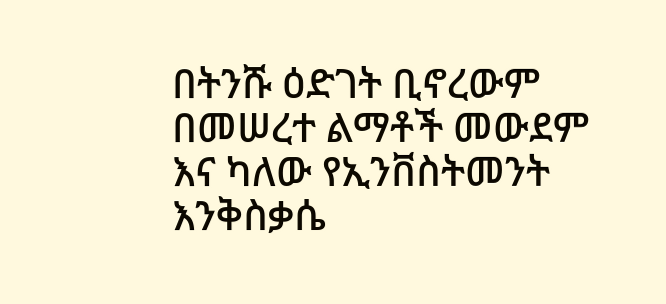በትንሹ ዕድገት ቢኖረውም በመሠረተ ልማቶች መውደም እና ካለው የኢንቨስትመንት እንቅስቃሴ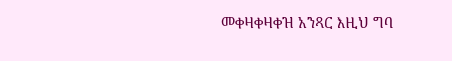መቀዛቀዛቀዝ አንጻር እዚህ ግባ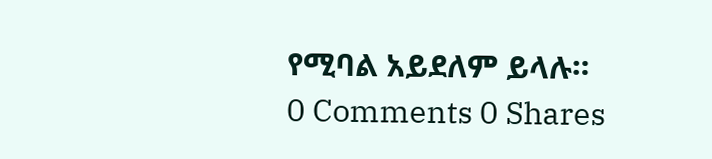የሚባል አይደለም ይላሉ።
0 Comments 0 Shares